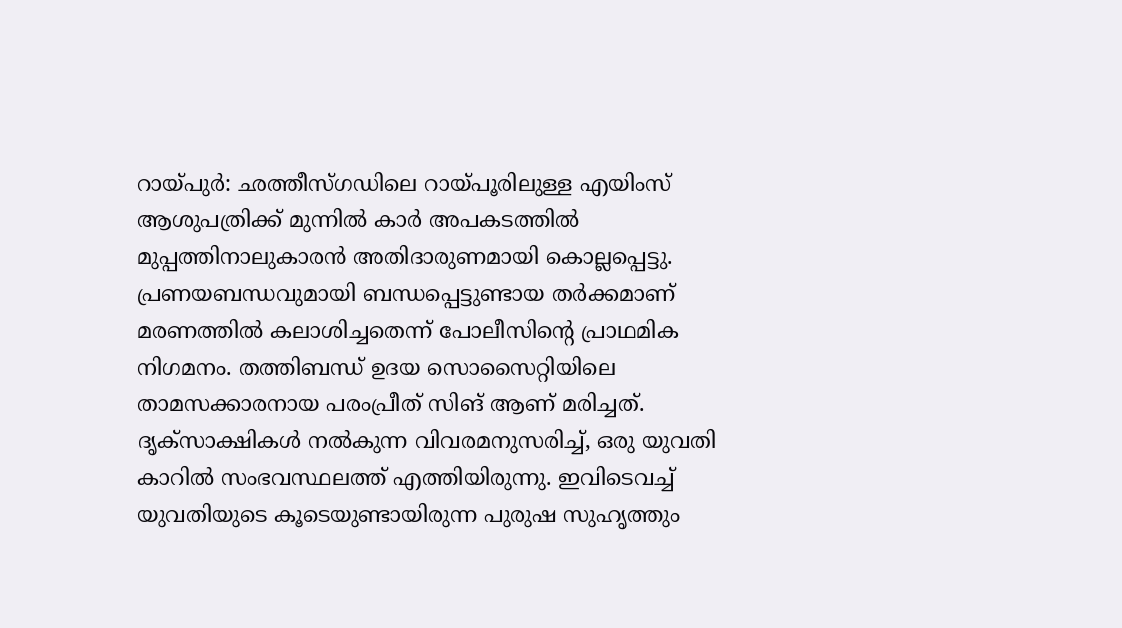റായ്പുർ: ഛത്തീസ്ഗഡിലെ റായ്പൂരിലുള്ള എയിംസ് ആശുപത്രിക്ക് മുന്നിൽ കാർ അപകടത്തിൽ മുപ്പത്തിനാലുകാരൻ അതിദാരുണമായി കൊല്ലപ്പെട്ടു. പ്രണയബന്ധവുമായി ബന്ധപ്പെട്ടുണ്ടായ തർക്കമാണ് മരണത്തിൽ കലാശിച്ചതെന്ന് പോലീസിന്റെ പ്രാഥമിക നിഗമനം. തത്തിബന്ധ് ഉദയ സൊസൈറ്റിയിലെ താമസക്കാരനായ പരംപ്രീത് സിങ് ആണ് മരിച്ചത്.
ദൃക്സാക്ഷികൾ നൽകുന്ന വിവരമനുസരിച്ച്, ഒരു യുവതി കാറിൽ സംഭവസ്ഥലത്ത് എത്തിയിരുന്നു. ഇവിടെവച്ച് യുവതിയുടെ കൂടെയുണ്ടായിരുന്ന പുരുഷ സുഹൃത്തും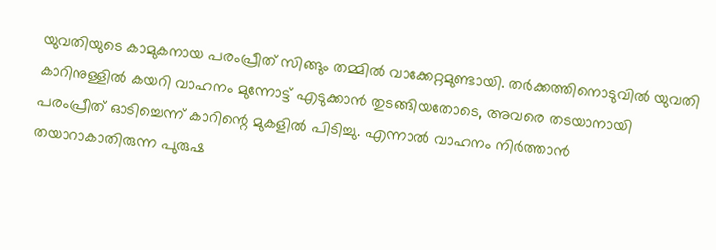യുവതിയുടെ കാമുകനായ പരംപ്രീത് സിങ്ങും തമ്മിൽ വാക്കേറ്റമുണ്ടായി. തർക്കത്തിനൊടുവിൽ യുവതി കാറിനുള്ളിൽ കയറി വാഹനം മുന്നോട്ട് എടുക്കാൻ തുടങ്ങിയതോടെ, അവരെ തടയാനായി പരംപ്രീത് ഓടിച്ചെന്ന് കാറിന്റെ മുകളിൽ പിടിച്ചു. എന്നാൽ വാഹനം നിർത്താൻ തയാറാകാതിരുന്ന പുരുഷ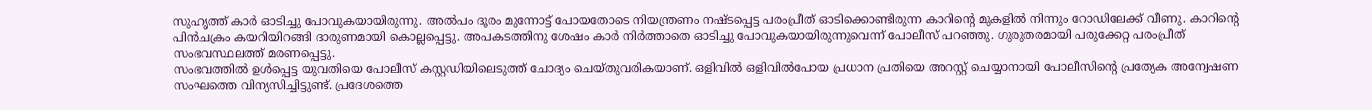സുഹൃത്ത് കാർ ഓടിച്ചു പോവുകയായിരുന്നു. അൽപം ദൂരം മുന്നോട്ട് പോയതോടെ നിയന്ത്രണം നഷ്ടപ്പെട്ട പരംപ്രീത് ഓടിക്കൊണ്ടിരുന്ന കാറിന്റെ മുകളിൽ നിന്നും റോഡിലേക്ക് വീണു. കാറിന്റെ പിൻചക്രം കയറിയിറങ്ങി ദാരുണമായി കൊല്ലപ്പെട്ടു. അപകടത്തിനു ശേഷം കാർ നിർത്താതെ ഓടിച്ചു പോവുകയായിരുന്നുവെന്ന് പോലീസ് പറഞ്ഞു. ഗുരുതരമായി പരുക്കേറ്റ പരംപ്രീത് സംഭവസ്ഥലത്ത് മരണപ്പെട്ടു.
സംഭവത്തിൽ ഉൾപ്പെട്ട യുവതിയെ പോലീസ് കസ്റ്റഡിയിലെടുത്ത് ചോദ്യം ചെയ്തുവരികയാണ്. ഒളിവിൽ ഒളിവിൽപോയ പ്രധാന പ്രതിയെ അറസ്റ്റ് ചെയ്യാനായി പോലീസിന്റെ പ്രത്യേക അന്വേഷണ സംഘത്തെ വിന്യസിച്ചിട്ടുണ്ട്. പ്രദേശത്തെ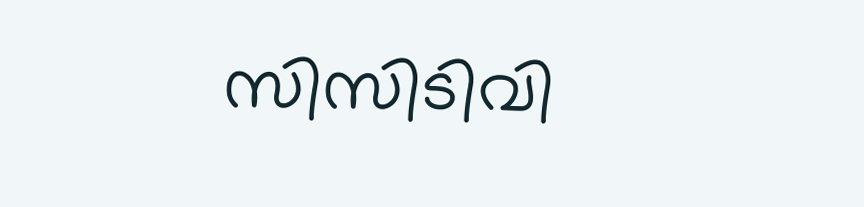സിസിടിവി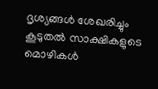ദൃശ്യങ്ങൾ ശേഖരിച്ചും കൂടുതൽ സാക്ഷികളുടെ മൊഴികൾ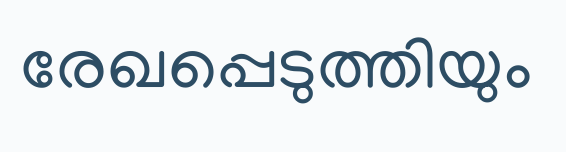രേഖപ്പെടുത്തിയും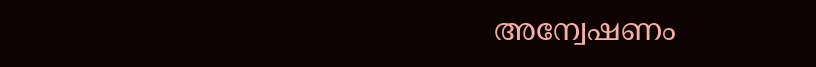അന്വേഷണം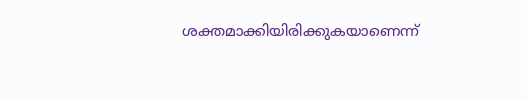ശക്തമാക്കിയിരിക്കുകയാണെന്ന്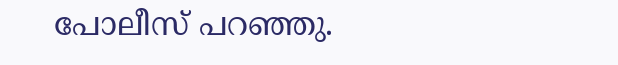പോലീസ് പറഞ്ഞു.